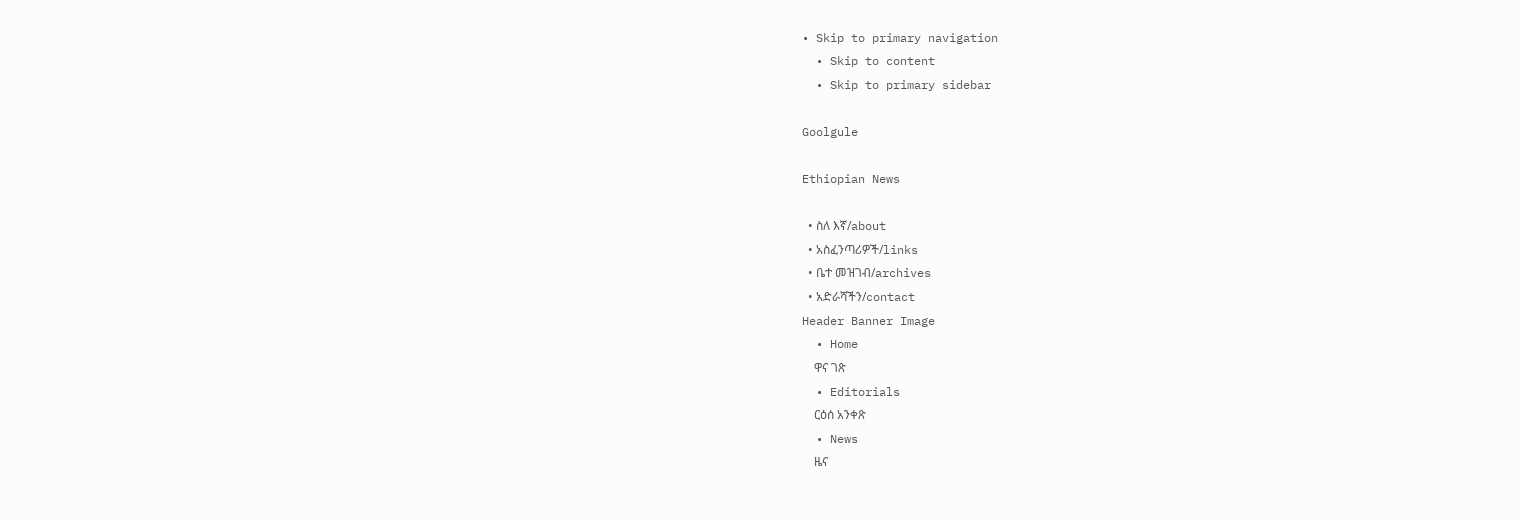• Skip to primary navigation
  • Skip to content
  • Skip to primary sidebar

Goolgule

Ethiopian News

  • ስለ እኛ/about
  • አስፈንጣሪዎች/links
  • ቤተ መዝገብ/archives
  • አድራሻችን/contact
Header Banner Image
  • Home
    ዋና ገጽ
  • Editorials
    ርዕሰ አንቀጽ
  • News
    ዜና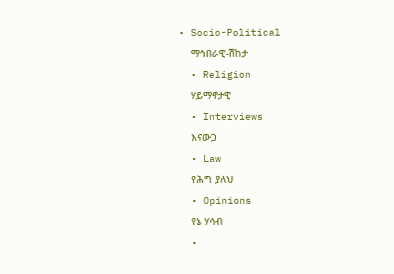• Socio-Political
    ማኅበራዊ-ሽከታ
  • Religion
    ሃይማኖታዊ
  • Interviews
    እናውጋ
  • Law
    የሕግ ያለህ
  • Opinions
    የኔ ሃሳብ
  •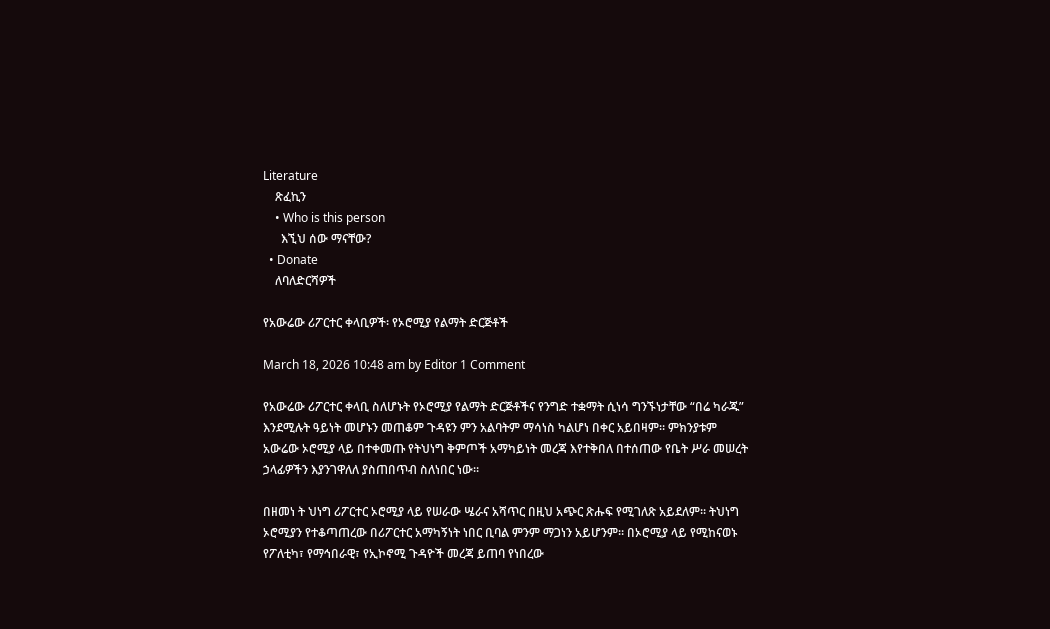Literature
    ጽፈኪን
    • Who is this person
      እኚህ ሰው ማናቸው?
  • Donate
    ለባለድርሻዎች

የአውሬው ሪፖርተር ቀላቢዎች፡ የኦሮሚያ የልማት ድርጅቶች

March 18, 2026 10:48 am by Editor 1 Comment

የአውሬው ሪፖርተር ቀላቢ ስለሆኑት የኦሮሚያ የልማት ድርጅቶችና የንግድ ተቋማት ሲነሳ ግንኙነታቸው “በሬ ካራጁ” እንደሚሉት ዓይነት መሆኑን መጠቆም ጉዳዩን ምን አልባትም ማሳነስ ካልሆነ በቀር አይበዛም። ምክንያቱም አውሬው ኦሮሚያ ላይ በተቀመጡ የትህነግ ቅምጦች አማካይነት መረጃ እየተቅበለ በተሰጠው የቤት ሥራ መሠረት ኃላፊዎችን እያንገዋለለ ያስጠበጥብ ስለነበር ነው።

በዘመነ ት ህነግ ሪፖርተር ኦሮሚያ ላይ የሠራው ሤራና አሻጥር በዚህ አጭር ጽሑፍ የሚገለጽ አይደለም። ትህነግ ኦሮሚያን የተቆጣጠረው በሪፖርተር አማካኝነት ነበር ቢባል ምንም ማጋነን አይሆንም። በኦሮሚያ ላይ የሚከናወኑ የፖለቲካ፣ የማኅበራዊ፣ የኢኮኖሚ ጉዳዮች መረጃ ይጠባ የነበረው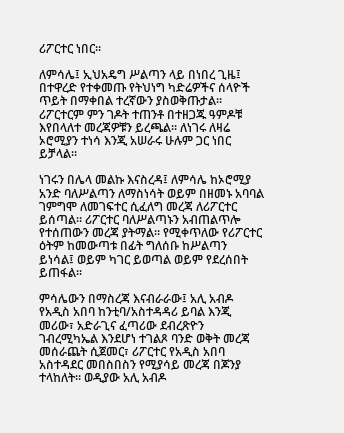ሪፖርተር ነበር።

ለምሳሌ፤ ኢህአዴግ ሥልጣን ላይ በነበረ ጊዜ፤ በተዋረድ የተቀመጡ የትህነግ ካድሬዎችና ሰላዮች ጥይት በማቀበል ተረኛውን ያስወቅጡታል። ሪፖርተርም ምን ገዶት ተጠንቶ በተዘጋጁ ዓምዶቹ እየበላለተ መረጃዎቹን ይረጫል። ለነገሩ ለዛሬ ኦሮሚያን ተነሳ እንጂ አሠራሩ ሁሉም ጋር ነበር ይቻላል።

ነገሩን በሌላ መልኩ እናስረዳ፤ ለምሳሌ ከኦሮሚያ አንድ ባለሥልጣን ለማስነሳት ወይም በዘመኑ አባባል ገምግሞ ለመገፍተር ሲፈለግ መረጃ ለሪፖርተር ይሰጣል። ሪፖርተር ባለሥልጣኑን አብጠልጥሎ የተሰጠውን መረጃ ያትማል። የሚቀጥለው የሪፖርተር ዕትም ከመውጣቱ በፊት ግለሰቡ ከሥልጣን ይነሳል፤ ወይም ካገር ይወጣል ወይም የደረሰበት ይጠፋል።

ምሳሌውን በማስረጃ እናብራራው፤ አሊ አብዶ የአዲስ አበባ ከንቲባ/አስተዳዳሪ ይባል እንጂ መሪው፣ አድራጊና ፈጣሪው ደብረጽዮን ገብረሚካኤል እንደሆነ ተገልጾ ባንድ ወቅት መረጃ መሰራጨት ሲጀመር፣ ሪፖርተር የአዲስ አበባ አስተዳደር መበስበስን የሚያሳይ መረጃ በጆንያ ተላከለት። ወዲያው አሊ አብዶ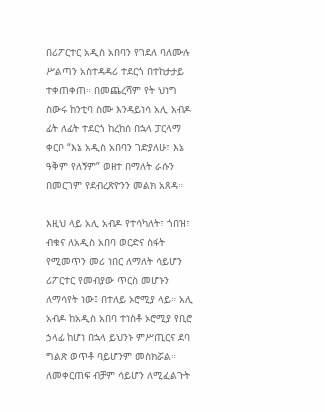በሪፖርተር አዲስ አበባን የገደለ ባለሙሉ ሥልጣን አስተዳዳሪ ተደርጎ በተከታታይ ተቀጠቀጠ። በመጨረሻም የት ህነግ ስውሩ ከንቲባ ስሙ እንዳይነሳ አሊ አብዶ ፊት ለፊት ተደርጎ ከረከሰ በኋላ ፓርላማ ቀርቦ “እኔ አዲስ አበባን ገድያለሁ፣ እኔ ዓቅም የለኝም” ወዘተ በማለት ራሱን በመርገም የደብረጽዮንን መልክ አጸዳ።

እዚህ ላይ አሊ አብዶ የተሳካለት፣ ጎበዝ፣ ብቁና ለአዲስ አበባ ወርድና ስፋት የሚመጥን መሪ ነበር ለማለት ሳይሆን ሪፖርተር የመብያው ጥርስ መሆኑን ለማሳየት ነው፤ በተለይ ኦሮሚያ ላይ። አሊ አብዶ ከአዲስ አበባ ተነስቶ ኦሮሚያ የቢሮ ኃላፊ ከሆነ በኋላ ይህንኑ ምሥጢርና ደባ ግልጽ ወጥቶ ባይሆንም መስክሯል። ለመቀርጠፍ ብቻም ሳይሆን ለሚፈልጉት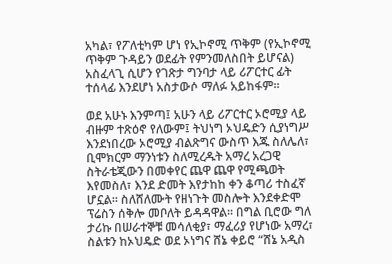አካል፣ የፖለቲካም ሆነ የኢኮኖሚ ጥቅም (የኢኮኖሚ ጥቅም ጉዳይን ወደፊት የምንመለስበት ይሆናል) አስፈላጊ ሲሆን የገጽታ ግንባታ ላይ ሪፖርተር ፊት ተሰላፊ እንደሆነ አስታውሶ ማለፉ አይከፋም።

ወደ አሁኑ እንምጣ፤ አሁን ላይ ሪፖርተር ኦሮሚያ ላይ ብዙም ተጽዕኖ የለውም፤ ትህነግ ኦህዴድን ሲያነግሥ እንደነበረው ኦሮሚያ ብልጽግና ውስጥ እጁ ስለሌለ፣ ቢሞክርም ማንነቱን ስለሚረዱት አማረ አረጋዊ ስትራቴጂውን በመቀየር ጨዋ ጨዋ የሚጫወት እየመስለ፣ እንደ ድመት እየታከከ ቀን ቆጣሪ ተስፈኛ ሆኗል። ስለሸለሙት የዘነጉት መስሎት እንደቀድሞ ፕሬስን ሰቅሎ መቦለት ይዳዳዋል። በግል ቢሮው ግለ ታሪኩ በሠራተኞቹ መሳለቂያ፣ ማፈሪያ የሆነው አማረ፣ ስልቱን ከኦህዴድ ወደ ኦነግና ሸኔ ቀይሮ “ሸኔ አዲስ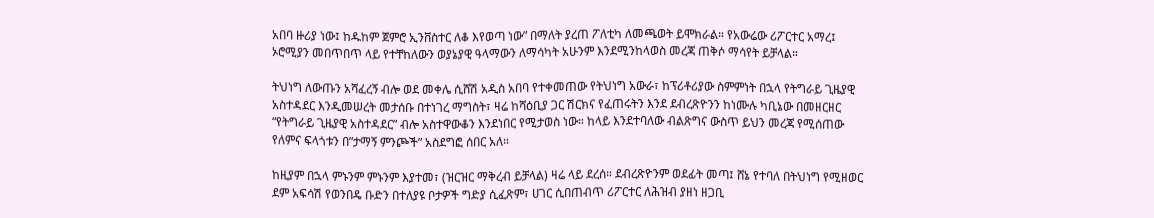አበባ ዙሪያ ነው፤ ከዱከም ጀምሮ ኢንቨስተር ለቆ እየወጣ ነው” በማለት ያረጠ ፖለቲካ ለመጫወት ይሞክራል። የአውሬው ሪፖርተር አማረ፤ ኦሮሚያን መበጥበጥ ላይ የተቸከለውን ወያኔያዊ ዓላማውን ለማሳካት አሁንም እንደሚንከላወስ መረጃ ጠቅሶ ማሳየት ይቻላል።

ትህነግ ለውጡን አሻፈረኝ ብሎ ወደ መቀሌ ሲሸሽ አዲስ አበባ የተቀመጠው የትህነግ አውራ፣ ከፕሪቶሪያው ስምምነት በኋላ የትግራይ ጊዜያዊ አስተዳደር እንዲመሠረት መታሰቡ በተነገረ ማግስት፣ ዛሬ ከሻዕቢያ ጋር ሽርክና የፈጠሩትን እንደ ደብረጽዮንን ከነሙሉ ካቢኔው በመዘርዘር “የትግራይ ጊዜያዊ አስተዳደር” ብሎ አስተዋውቆን እንደነበር የሚታወስ ነው። ከላይ እንደተባለው ብልጽግና ውስጥ ይህን መረጃ የሚሰጠው የለምና ፍላጎቱን በ”ታማኝ ምንጮች” አስደግፎ ሰበር አለ።

ከዚያም በኋላ ምኑንም ምኑንም እያተመ፣ (ዝርዝር ማቅረብ ይቻላል) ዛሬ ላይ ደረሰ። ደብረጽዮንም ወደፊት መጣ፤ ሸኔ የተባለ በትህነግ የሚዘወር ደም አፍሳሽ የወንበዴ ቡድን በተለያዩ ቦታዎች ግድያ ሲፈጽም፣ ሀገር ሲበጠብጥ ሪፖርተር ለሕዝብ ያዘነ ዘጋቢ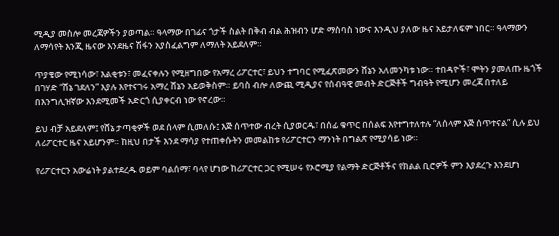ሚዲያ መስሎ መረጃዎችን ያወጣል። ዓላማው በገፊና ጎታች ስልት በቅብ ብል ሕዝብን ሆድ ማስባስ ነውና እንዲህ ያለው ዜና አይታለፍም ነበር። ዓላማውን ለማሳየት እንጂ ዜናው እንደዜና ሽፋን አያስፈልግም ለማለት አይደለም።

ጥያቄው የሚነሳው፣ እልቂቱን፣ መፈናቀሉን የሚዘግበው የአማረ ሪፖርተር፣ ይህን ተግባር የሚፈጽመውን ሸኔን አለመንካቱ ነው። ተበዳዮች፣ ሞትን ያመለጡ ዜጎች በገሃድ “ሸኔ ገደለን” እያሉ እየተናገሩ አማረ ሸኔን አይወቅስም። ይባስ ብሎ ለውጪ ሚዲያና የሰብዓዊ መብት ድርጅቶች ግብዓት የሚሆን መረጃ በተለይ በእንግሊዝኛው እንደሚመች አድርጎ ሲያቀርብ ነው የኖረው።

ይህ ብቻ አይደለም፤ የሸኔ ታጣቂዎች ወደ ሰላም ሲመለሱ፤ እጅ ሰጥተው ብረት ሲያወርዱ፣ በሰፊ ቁጥር በሰልፍ እየተግተለተሉ “ለሰላም እጅ ሰጥተናል” ሲሉ ይህ ለሪፖርተር ዜና አይሆንም። ከዚህ በታች እንደ ማሳያ የተጠቀሱትን መመልከቱ የሪፖርተርን ማንነት በግልጽ የሚያሳይ ነው።

የሪፖርተርን አውሬነት ያልተደረዱ ወይም ባልሰማ፣ ባላየ ሆነው ከሪፖርተር ጋር የሚሠሩ የኦሮሚያ የልማት ድርጅቶችና የክልል ቢሮዎች ምን እያደረጉ እንደሆነ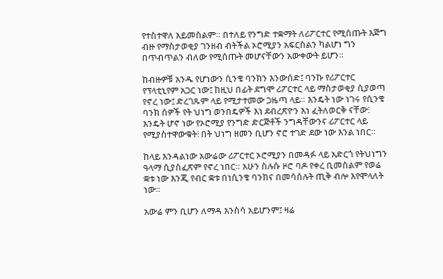የተስተዋለ አይመስልም። በተለይ የንግድ ተቋማት ለሪፖርተር የሚሰጡት እጅግ ብዙ የማስታወቂያ ገንዘብ ብትችል ኦሮሚያን አፍርስልን ካልሆነ ግን በጥብጥልን ብለው የሚሰጡት መሆናቸውን አውቀውት ይሆን።

ከብዙዎቹ አንዱ የሆነውን ሲንቄ ባንክን እንውሰድ፤ ባንኩ የሪፖርተር የፕላቲኒየም አጋር ነው፤ ከዚህ በፊት ደግሞ ሪፖርተር ላይ ማስታወቂያ ሲያወጣ የኖረ ነው፤ ድረገጹም ላይ የሚታተመው ጋዜጣ ላይ። እንዴት ነው ነገሩ የሲንቄ ባንክ ሰዎች የት ህነግ ወንበዴዎች እነ ደብረጽዮን እነ ፈትለወርቅ ናቸው፧ እንዴት ሆኖ ነው የኦሮሚያ የንግድ ድርጅቶች ንግዳቸውንና ሪፖርተር ላይ የሚያስተዋውቁት፧ በት ህነግ ዘመን ቢሆን ኖሮ ተገድ ደው ነው እንል ነበር።

ከላይ እንዳልነው አውሬው ሪፖርተር ኦሮሚያን በመዳፉ ላይ አድርጎ የትህነግን ዓላማ ሲያስፈጽም የኖረ ነበር። አሁን ስሉሱ ዞሮ ባዶ የቀረ ቢመስልም የወሬ ቋቱ ነው እንጂ የብር ቋቱ በነሲንቄ ባንክና በመሳሰሉት ጢቅ ብሎ እየሞላለት ነው።

አውሬ ምን ቢሆን ለማዳ እንስሳ አይሆንም፤ ዛሬ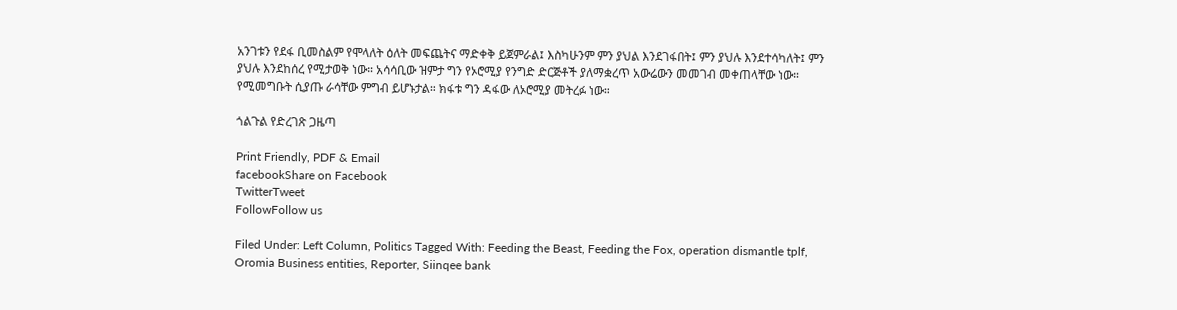አንገቱን የደፋ ቢመስልም የሞላለት ዕለት መፍጨትና ማድቀቅ ይጀምራል፤ እስካሁንም ምን ያህል እንደገፋበት፤ ምን ያህሉ እንደተሳካለት፤ ምን ያህሉ እንደከሰረ የሚታወቅ ነው። አሳሳቢው ዝምታ ግን የኦሮሚያ የንግድ ድርጅቶች ያለማቋረጥ አውሬውን መመገብ መቀጠላቸው ነው። የሚመግቡት ሲያጡ ራሳቸው ምግብ ይሆኑታል። ክፋቱ ግን ዳፋው ለኦሮሚያ መትረፉ ነው።

ጎልጉል የድረገጽ ጋዜጣ

Print Friendly, PDF & Email
facebookShare on Facebook
TwitterTweet
FollowFollow us

Filed Under: Left Column, Politics Tagged With: Feeding the Beast, Feeding the Fox, operation dismantle tplf, Oromia Business entities, Reporter, Siinqee bank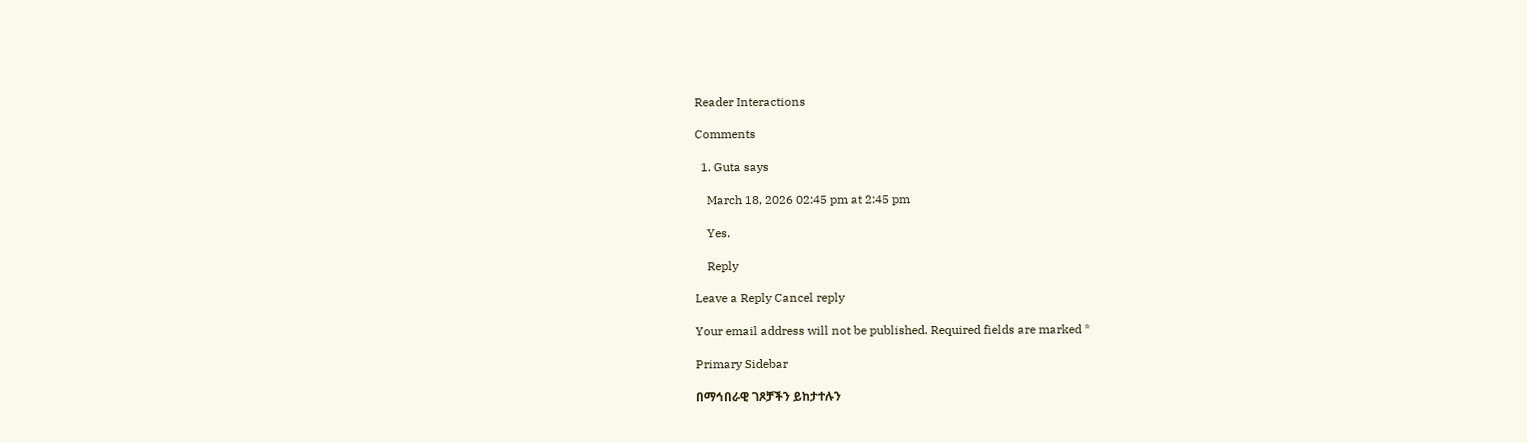Reader Interactions

Comments

  1. Guta says

    March 18, 2026 02:45 pm at 2:45 pm

    Yes.

    Reply

Leave a Reply Cancel reply

Your email address will not be published. Required fields are marked *

Primary Sidebar

በማኅበራዊ ገጾቻችን ይከታተሉን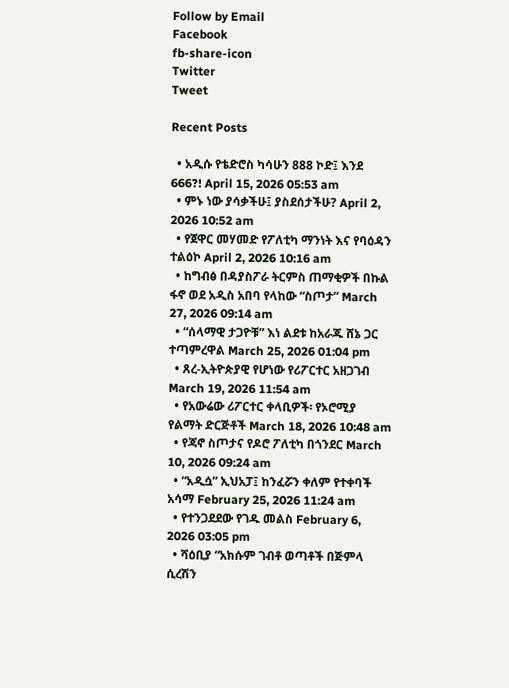Follow by Email
Facebook
fb-share-icon
Twitter
Tweet

Recent Posts

  • አዲሱ የቴድሮስ ካሳሁን 888 ኮድ፤ እንደ 666?! April 15, 2026 05:53 am
  • ምኑ ነው ያሳቃችሁ፤ ያስደሰታችሁ? April 2, 2026 10:52 am
  • የጀዋር መሃመድ የፖለቲካ ማንነት እና የባዕዳን ተልዕኮ April 2, 2026 10:16 am
  • ከግብፅ በዳያስፖራ ትርምስ ጠማቂዎች በኩል ፋኖ ወደ አዲስ አበባ የላከው “ስጦታ” March 27, 2026 09:14 am
  • “ሰላማዊ ታጋዮቹ” እነ ልደቱ ከአራጁ ሸኔ ጋር ተጣምረዋል March 25, 2026 01:04 pm
  • ጸረ-ኢትዮጵያዊ የሆነው የሪፖርተር አዘጋገብ March 19, 2026 11:54 am
  • የአውሬው ሪፖርተር ቀላቢዎች፡ የኦሮሚያ የልማት ድርጅቶች March 18, 2026 10:48 am
  • የጃኖ ስጦታና የዶሮ ፖለቲካ በጎንደር March 10, 2026 09:24 am
  • “አዲሷ” ኢህአፓ፤ ከንፈሯን ቀለም የተቀባች አሳማ February 25, 2026 11:24 am
  • የተንጋደደው የገዱ መልስ February 6, 2026 03:05 pm
  • ሻዕቢያ “አክሱም ገብቶ ወጣቶች በጅምላ ሲረሽን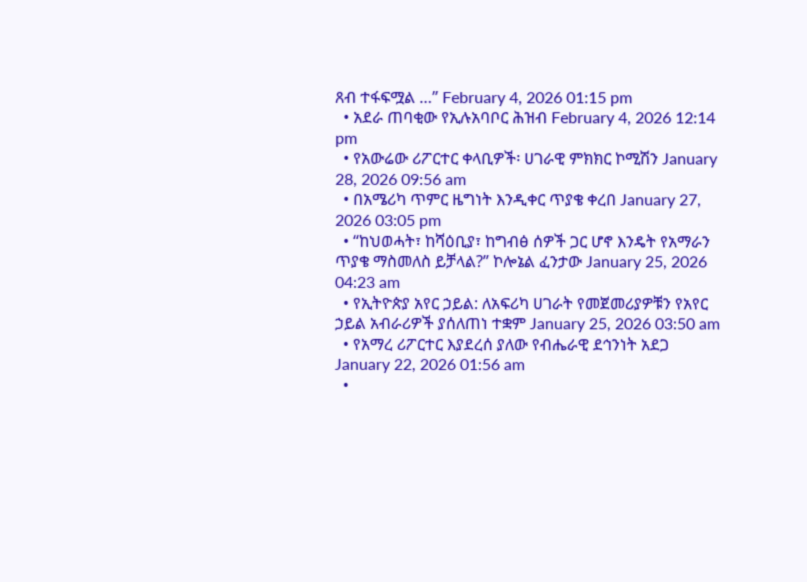ጸብ ተፋፍሟል …” February 4, 2026 01:15 pm
  • አደራ ጠባቂው የኢሉአባቦር ሕዝብ February 4, 2026 12:14 pm
  • የአውሬው ሪፖርተር ቀላቢዎች፡ ሀገራዊ ምክክር ኮሚሽን January 28, 2026 09:56 am
  • በአሜሪካ ጥምር ዜግነት እንዲቀር ጥያቄ ቀረበ January 27, 2026 03:05 pm
  • “ከህወሓት፣ ከሻዕቢያ፣ ከግብፅ ሰዎች ጋር ሆኖ እንዴት የአማራን ጥያቄ ማስመለስ ይቻላል?” ኮሎኔል ፈንታው January 25, 2026 04:23 am
  • የኢትዮጵያ አየር ኃይል: ለአፍሪካ ሀገራት የመጀመሪያዎቹን የአየር ኃይል አብራሪዎች ያሰለጠነ ተቋም January 25, 2026 03:50 am
  • የአማረ ሪፖርተር እያደረሰ ያለው የብሔራዊ ደኅንነት አደጋ January 22, 2026 01:56 am
  •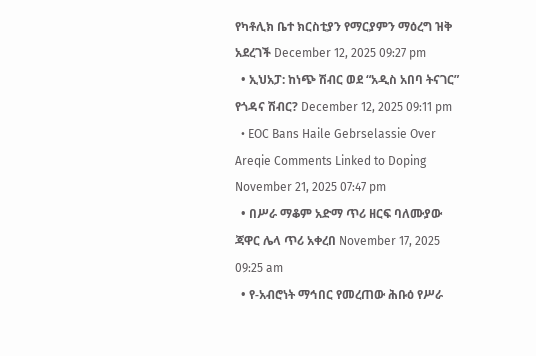የካቶሊክ ቤተ ክርስቲያን የማርያምን ማዕረግ ዝቅ አደረገች December 12, 2025 09:27 pm
  • ኢህአፓ: ከነጭ ሽብር ወደ “አዲስ አበባ ትናገር” የጎዳና ሽብር? December 12, 2025 09:11 pm
  • EOC Bans Haile Gebrselassie Over Areqie Comments Linked to Doping November 21, 2025 07:47 pm
  • በሥራ ማቆም አድማ ጥሪ ዘርፍ ባለሙያው ጃዋር ሌላ ጥሪ አቀረበ November 17, 2025 09:25 am
  • የ-አብሮነት ማኅበር የመረጠው ሕቡዕ የሥራ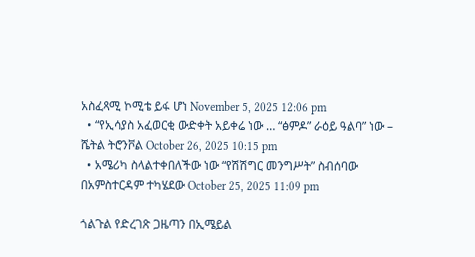አስፈጻሚ ኮሚቴ ይፋ ሆነ November 5, 2025 12:06 pm
  • “የኢሳያስ አፈወርቂ ውድቀት አይቀሬ ነው … “ፅምዶ” ራዕይ ዓልባ” ነው – ሼትል ትሮንቮል October 26, 2025 10:15 pm
  • አሜሪካ ስላልተቀበለችው ነው “የሽሽግር መንግሥት” ስብሰባው በአምስተርዳም ተካሄደው October 25, 2025 11:09 pm

ጎልጉል የድረገጽ ጋዜጣን በኢሜይል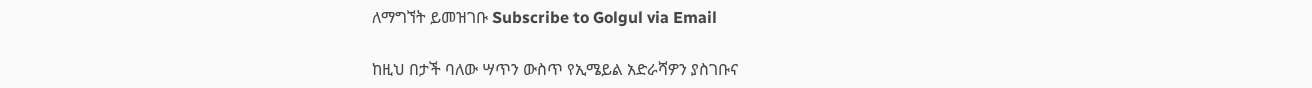ለማግኘት ይመዝገቡ Subscribe to Golgul via Email

ከዚህ በታች ባለው ሣጥን ውስጥ የኢሜይል አድራሻዎን ያስገቡና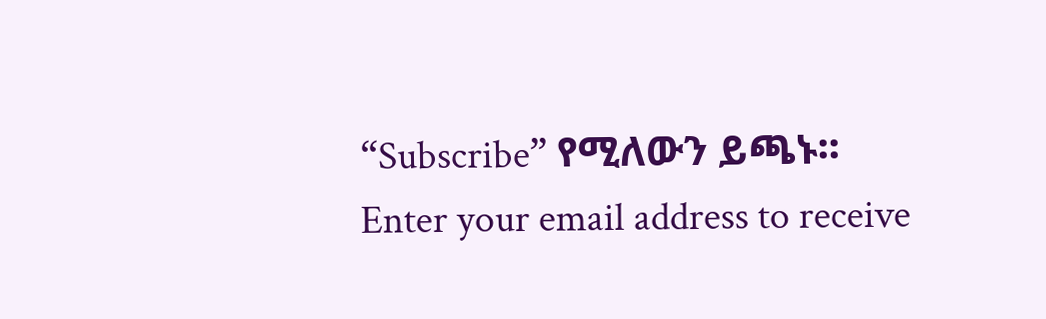“Subscribe” የሚለውን ይጫኑ፡፡
Enter your email address to receive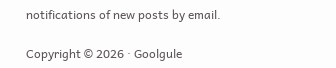notifications of new posts by email.

Copyright © 2026 · Goolgule